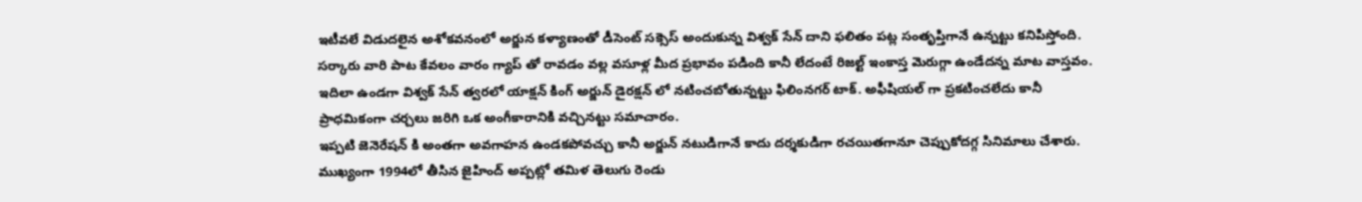ఇటీవలే విడుదలైన అశోకవనంలో అర్జున కళ్యాణంతో డీసెంట్ సక్సెస్ అందుకున్న విశ్వక్ సేన్ దాని ఫలితం పట్ల సంతృప్తిగానే ఉన్నట్టు కనిపిస్తోంది. సర్కారు వారి పాట కేవలం వారం గ్యాప్ తో రావడం వల్ల వసూళ్ల మీద ప్రభావం పడింది కానీ లేదంటే రిజల్ట్ ఇంకాస్త మెరుగ్గా ఉండేదన్న మాట వాస్తవం. ఇదిలా ఉండగా విశ్వక్ సేన్ త్వరలో యాక్షన్ కింగ్ అర్జున్ డైరక్షన్ లో నటించబోతున్నట్టు ఫిలింనగర్ టాక్. అఫీషియల్ గా ప్రకటించలేదు కానీ ప్రాధమికంగా చర్చలు జరిగి ఒక అంగీకారానికి వచ్చినట్టు సమాచారం.
ఇప్పటి జెనెరేషన్ కి అంతగా అవగాహన ఉండకపోవచ్చు కానీ అర్జున్ నటుడిగానే కాదు దర్శకుడిగా రచయితగానూ చెప్పుకోదగ్గ సినిమాలు చేశారు. ముఖ్యంగా 1994లో తీసిన జైహింద్ అప్పట్లో తమిళ తెలుగు రెండు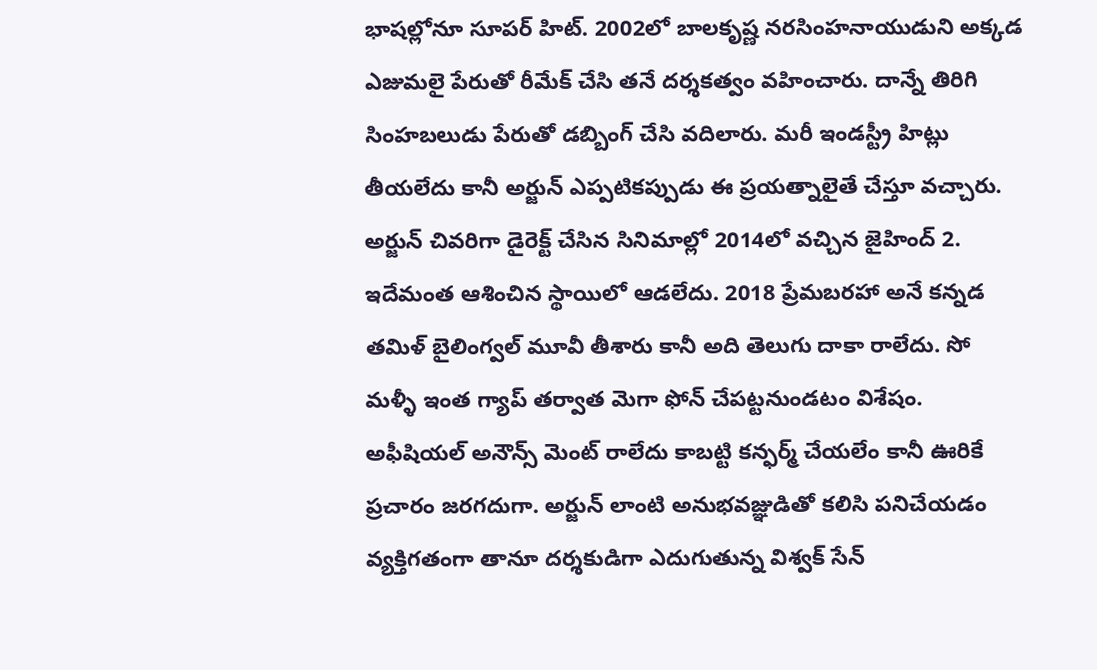భాషల్లోనూ సూపర్ హిట్. 2002లో బాలకృష్ణ నరసింహనాయుడుని అక్కడ ఎజుమలై పేరుతో రీమేక్ చేసి తనే దర్శకత్వం వహించారు. దాన్నే తిరిగి సింహబలుడు పేరుతో డబ్బింగ్ చేసి వదిలారు. మరీ ఇండస్ట్రీ హిట్లు తీయలేదు కానీ అర్జున్ ఎప్పటికప్పుడు ఈ ప్రయత్నాలైతే చేస్తూ వచ్చారు.
అర్జున్ చివరిగా డైరెక్ట్ చేసిన సినిమాల్లో 2014లో వచ్చిన జైహింద్ 2. ఇదేమంత ఆశించిన స్థాయిలో ఆడలేదు. 2018 ప్రేమబరహా అనే కన్నడ తమిళ్ బైలింగ్వల్ మూవీ తీశారు కానీ అది తెలుగు దాకా రాలేదు. సో మళ్ళీ ఇంత గ్యాప్ తర్వాత మెగా ఫోన్ చేపట్టనుండటం విశేషం. అఫీషియల్ అనౌన్స్ మెంట్ రాలేదు కాబట్టి కన్ఫర్మ్ చేయలేం కానీ ఊరికే ప్రచారం జరగదుగా. అర్జున్ లాంటి అనుభవజ్ఞుడితో కలిసి పనిచేయడం వ్యక్తిగతంగా తానూ దర్శకుడిగా ఎదుగుతున్న విశ్వక్ సేన్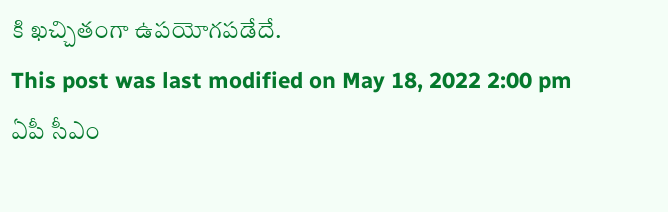కి ఖచ్చితంగా ఉపయోగపడేదే.
This post was last modified on May 18, 2022 2:00 pm
ఏపీ సీఎం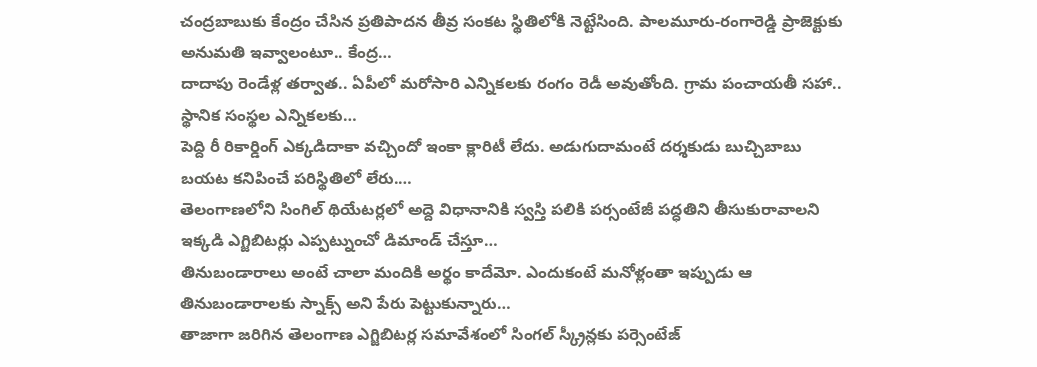చంద్రబాబుకు కేంద్రం చేసిన ప్రతిపాదన తీవ్ర సంకట స్థితిలోకి నెట్టేసింది. పాలమూరు-రంగారెడ్డి ప్రాజెక్టుకు అనుమతి ఇవ్వాలంటూ.. కేంద్ర…
దాదాపు రెండేళ్ల తర్వాత.. ఏపీలో మరోసారి ఎన్నికలకు రంగం రెడీ అవుతోంది. గ్రామ పంచాయతీ సహా.. స్థానిక సంస్థల ఎన్నికలకు…
పెద్ది రీ రికార్డింగ్ ఎక్కడిదాకా వచ్చిందో ఇంకా క్లారిటీ లేదు. అడుగుదామంటే దర్శకుడు బుచ్చిబాబు బయట కనిపించే పరిస్థితిలో లేరు.…
తెలంగాణలోని సింగిల్ థియేటర్లలో అద్దె విధానానికి స్వస్తి పలికి పర్సంటేజీ పద్ధతిని తీసుకురావాలని ఇక్కడి ఎగ్జిబిటర్లు ఎప్పట్నుంచో డిమాండ్ చేస్తూ…
తినుబండారాలు అంటే చాలా మందికి అర్థం కాదేమో. ఎందుకంటే మనోళ్లంతా ఇప్పుడు ఆ తినుబండారాలకు స్నాక్స్ అని పేరు పెట్టుకున్నారు…
తాజాగా జరిగిన తెలంగాణ ఎగ్జిబిటర్ల సమావేశంలో సింగల్ స్క్రీన్లకు పర్సెంటేజ్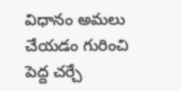విధానం అమలు చేయడం గురించి పెద్ద చర్చే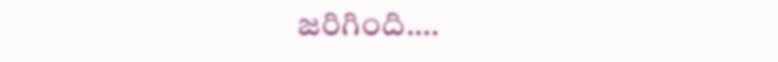జరిగింది.…